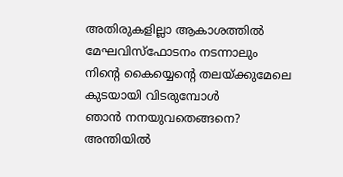അതിരുകളില്ലാ ആകാശത്തിൽ
മേഘവിസ്‌ഫോടനം നടന്നാലും
നിന്റെ കൈയ്യെന്റെ തലയ്ക്കുമേലെ
കുടയായി വിടരുമ്പോൾ
ഞാൻ നനയുവതെങ്ങനെ?
അന്തിയിൽ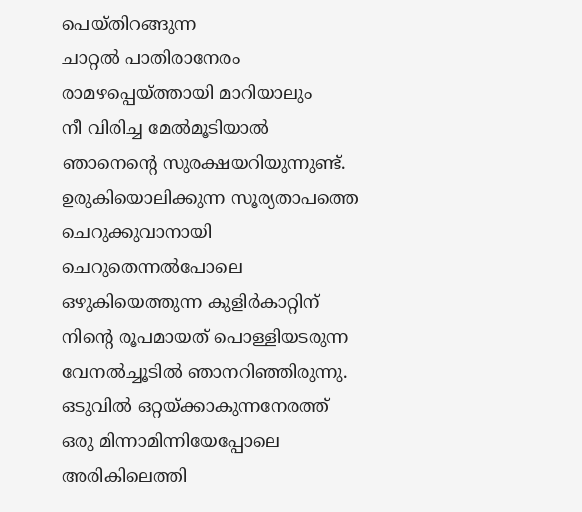പെയ്തിറങ്ങുന്ന
ചാറ്റൽ പാതിരാനേരം
രാമഴപ്പെയ്ത്തായി മാറിയാലും
നീ വിരിച്ച മേൽമൂടിയാൽ
ഞാനെന്റെ സുരക്ഷയറിയുന്നുണ്ട്.
ഉരുകിയൊലിക്കുന്ന സൂര്യതാപത്തെ
ചെറുക്കുവാനായി ചെറുതെന്നൽപോലെ
ഒഴുകിയെത്തുന്ന കുളിർകാറ്റിന്
നിന്റെ രൂപമായത് പൊള്ളിയടരുന്ന
വേനൽച്ചൂടിൽ ഞാനറിഞ്ഞിരുന്നു.
ഒടുവിൽ ഒറ്റയ്ക്കാകുന്നനേരത്ത്
ഒരു മിന്നാമിന്നിയേപ്പോലെ
അരികിലെത്തി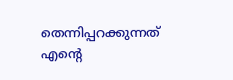തെന്നിപ്പറക്കുന്നത്
എന്റെ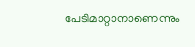പേടിമാറ്റാനാണെന്നും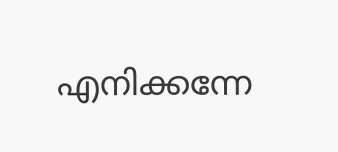എനിക്കന്നേ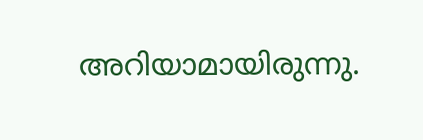അറിയാമായിരുന്നു.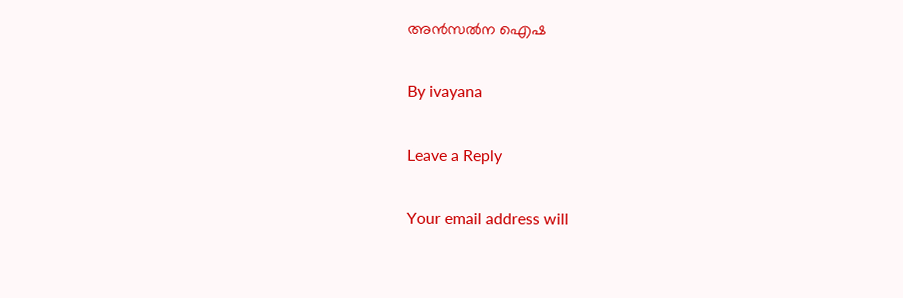അൻസൽന ഐഷ

By ivayana

Leave a Reply

Your email address will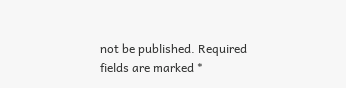not be published. Required fields are marked *